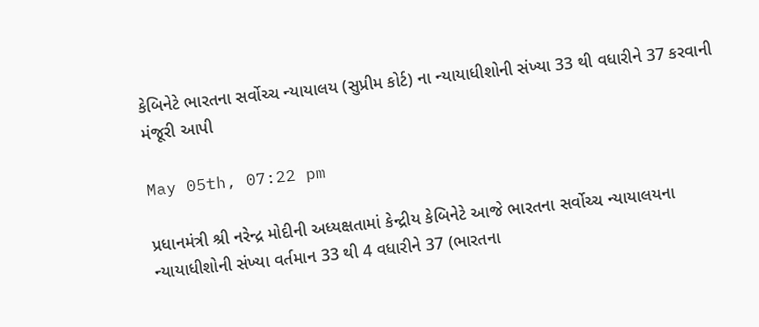કેબિનેટે ભારતના સર્વોચ્ચ ન્યાયાલય (સુપ્રીમ કોર્ટ) ના ન્યાયાધીશોની સંખ્યા 33 થી વધારીને 37 કરવાની મંજૂરી આપી

May 05th, 07:22 pm

પ્રધાનમંત્રી શ્રી નરેન્દ્ર મોદીની અધ્યક્ષતામાં કેન્દ્રીય કેબિનેટે આજે ભારતના સર્વોચ્ચ ન્યાયાલયના ન્યાયાધીશોની સંખ્યા વર્તમાન 33 થી 4 વધારીને 37 (ભારતના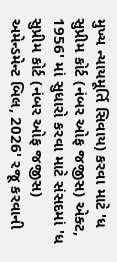મુખ્ય ન્યાયમૂર્તિ સિવાય) કરવા માટે 'ધ સુપ્રીમ કોર્ટ (નંબર ઓફ જજીસ) એક્ટ, 1956' માં સુધારો કરવા માટે સંસદમાં 'ધ સુપ્રીમ કોર્ટ (નંબર ઓફ જજીસ) અમેન્ડમેન્ટ બિલ, 2026' રજૂ કરવાની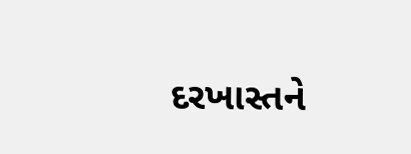દરખાસ્તને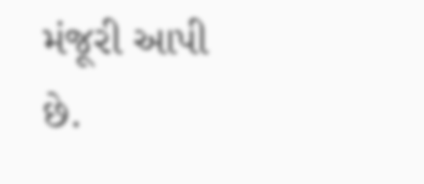મંજૂરી આપી છે.